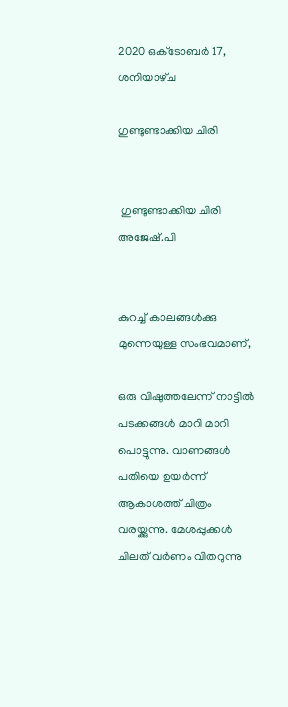2020 ഒക്‌ടോബർ 17, ശനിയാഴ്‌ച

ഗുണ്ടുണ്ടാക്കിയ ചിരി


 ഗുണ്ടുണ്ടാക്കിയ ചിരി
അജേഷ്.പി


കുറച്ച് കാലങ്ങൾക്കു മുന്നെയുള്ള സംഭവമാണ്,

ഒരു വിഷുത്തലേന്ന് നാട്ടിൽ പടക്കങ്ങൾ മാറി മാറി പൊട്ടുന്നു. വാണങ്ങൾ പതിയെ ഉയർന്ന് ആകാശത്ത് ചിത്രം വരയ്ക്കുന്നു. മേശപ്പുക്കൾ ചിലത് വർണം വിതറുന്നു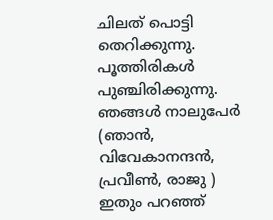ചിലത് പൊട്ടി തെറിക്കുന്നു. പൂത്തിരികൾ പുഞ്ചിരിക്കുന്നു. ഞങ്ങൾ നാലുപേർ (ഞാൻ, വിവേകാനന്ദൻ, പ്രവീൺ, രാജു ) ഇതും പറഞ്ഞ്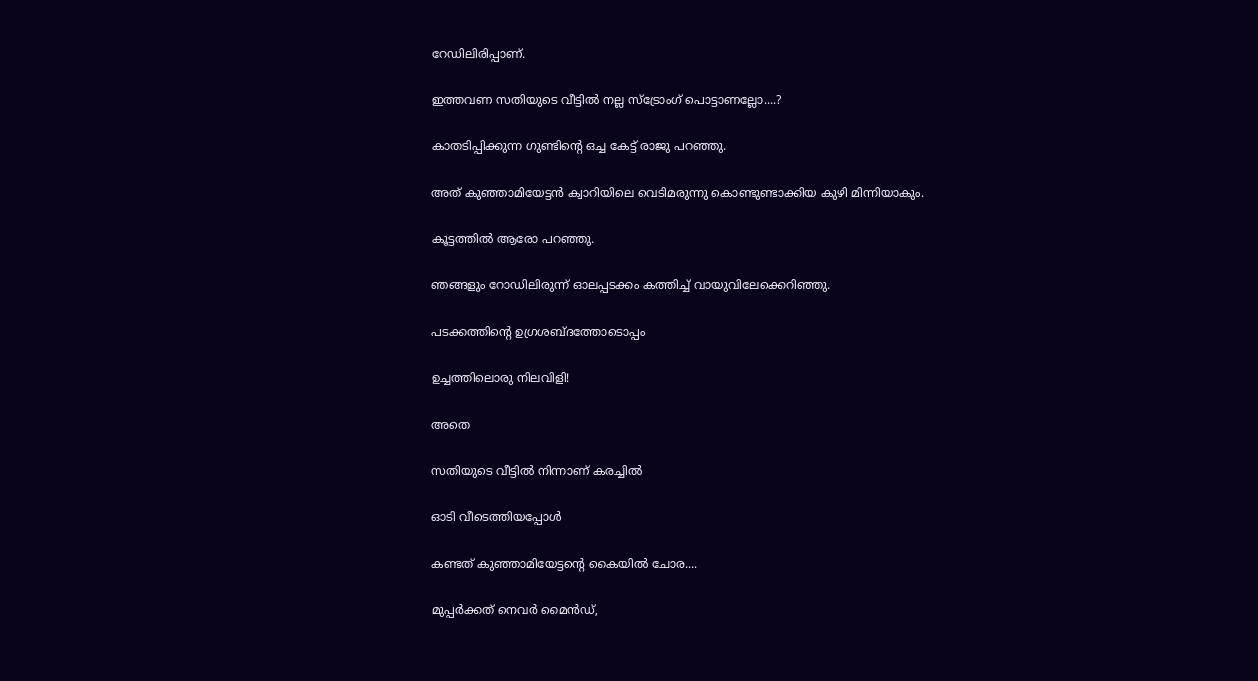റേഡിലിരിപ്പാണ്.

ഇത്തവണ സതിയുടെ വീട്ടിൽ നല്ല സ്ട്രോംഗ് പൊട്ടാണല്ലോ....?

കാതടിപ്പിക്കുന്ന ഗുണ്ടിന്റെ ഒച്ച കേട്ട് രാജു പറഞ്ഞു.

അത് കുഞ്ഞാമിയേട്ടൻ ക്വാറിയിലെ വെടിമരുന്നു കൊണ്ടുണ്ടാക്കിയ കുഴി മിന്നിയാകും.

കൂട്ടത്തിൽ ആരോ പറഞ്ഞു.

ഞങ്ങളും റോഡിലിരുന്ന് ഓലപ്പടക്കം കത്തിച്ച് വായുവിലേക്കെറിഞ്ഞു.

പടക്കത്തിന്റെ ഉഗ്രശബ്ദത്തോടൊപ്പം

ഉച്ചത്തിലൊരു നിലവിളി!

അതെ

സതിയുടെ വീട്ടിൽ നിന്നാണ് കരച്ചിൽ

ഓടി വീടെത്തിയപ്പോൾ

കണ്ടത് കുഞ്ഞാമിയേട്ടന്റെ കൈയിൽ ചോര....

മുപ്പർക്കത് നെവർ മൈൻഡ്,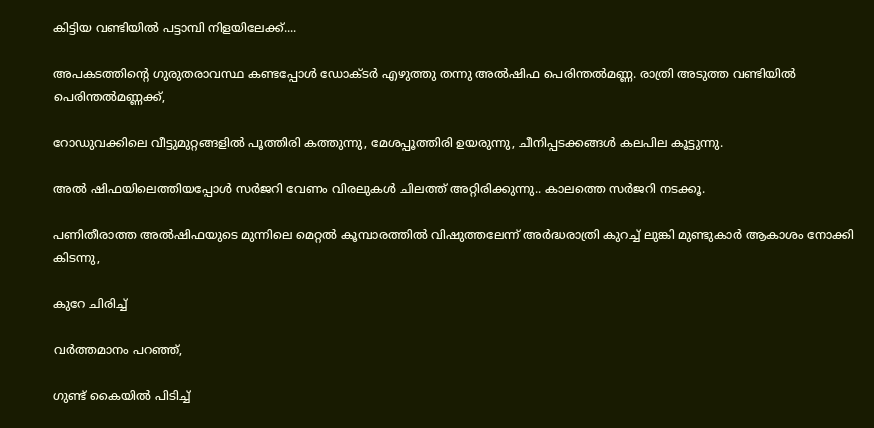കിട്ടിയ വണ്ടിയിൽ പട്ടാമ്പി നിളയിലേക്ക്....

അപകടത്തിന്റെ ഗുരുതരാവസ്ഥ കണ്ടപ്പോൾ ഡോക്ടർ എഴുത്തു തന്നു അൽഷിഫ പെരിന്തൽമണ്ണ. രാത്രി അടുത്ത വണ്ടിയിൽ പെരിന്തൽമണ്ണക്ക്,

റോഡുവക്കിലെ വീട്ടുമുറ്റങ്ങളിൽ പൂത്തിരി കത്തുന്നു, മേശപ്പൂത്തിരി ഉയരുന്നു, ചീനിപ്പടക്കങ്ങൾ കലപില കൂട്ടുന്നു.

അൽ ഷിഫയിലെത്തിയപ്പോൾ സർജറി വേണം വിരലുകൾ ചിലത്ത് അറ്റിരിക്കുന്നു.. കാലത്തെ സർജറി നടക്കൂ.

പണിതീരാത്ത അൽഷിഫയുടെ മുന്നിലെ മെറ്റൽ കൂമ്പാരത്തിൽ വിഷുത്തലേന്ന് അർദ്ധരാത്രി കുറച്ച് ലുങ്കി മുണ്ടുകാർ ആകാശം നോക്കി കിടന്നു,

കുറേ ചിരിച്ച്

വർത്തമാനം പറഞ്ഞ്,

ഗുണ്ട് കൈയിൽ പിടിച്ച്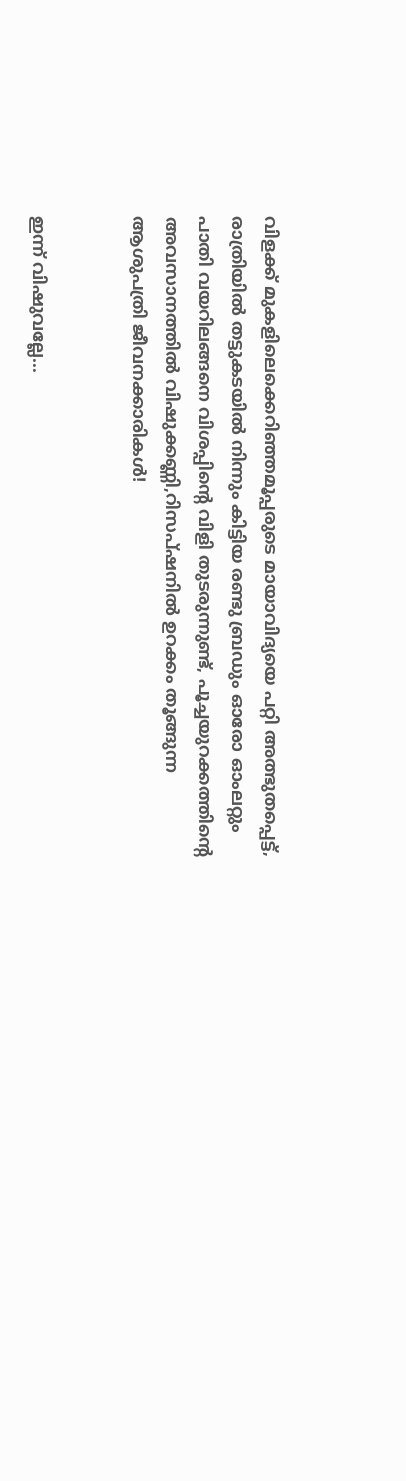വിളക്ക് മുകളിലെക്കെറിഞ്ഞമൂപ്പരുടെ മായാവിദ്യയെ പറ്റി അത്ഭുതപ്പെട്ട്, രാത്രിയിൽ തട്ടുകടയിൽ നിന്നും കിട്ടിയ രണ്ടു ബ്രഡും ഓരോ ഓംലറ്റും പാതി വയറിലങ്ങനെ വിശപ്പിന്റെ വിളി തുടരുന്നുണ്ട്, പൂച്ചയുറക്കത്തിന്റെ അവസാനത്തിൽ വിഷുക്കണ്ണി,റിസപ്ഷനിൽ ഉറക്കം തൂങ്ങുന്ന ആശുപത്രി ജീവനക്കാരികൾ!


ഇന്ന് വിഷുവല്ലേ...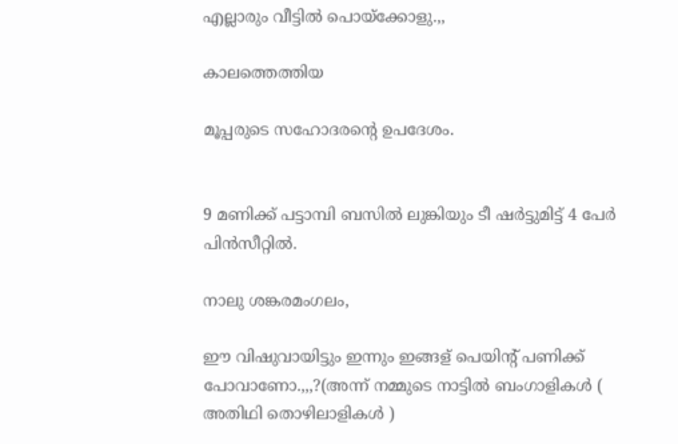എല്ലാരും വീട്ടിൽ പൊയ്ക്കോളു.,,

കാലത്തെത്തിയ

മൂപ്പരുടെ സഹോദരന്റെ ഉപദേശം.


9 മണിക്ക് പട്ടാമ്പി ബസിൽ ലുങ്കിയും ടീ ഷർട്ടുമിട്ട് 4 പേർ പിൻസീറ്റിൽ.

നാലു ശങ്കരമംഗലം,

ഈ വിഷുവായിട്ടും ഇന്നും ഇങ്ങള് പെയിന്റ് പണിക്ക് പോവാണോ.,,,?(അന്ന് നമ്മുടെ നാട്ടിൽ ബംഗാളികൾ ( അതിഥി തൊഴിലാളികൾ )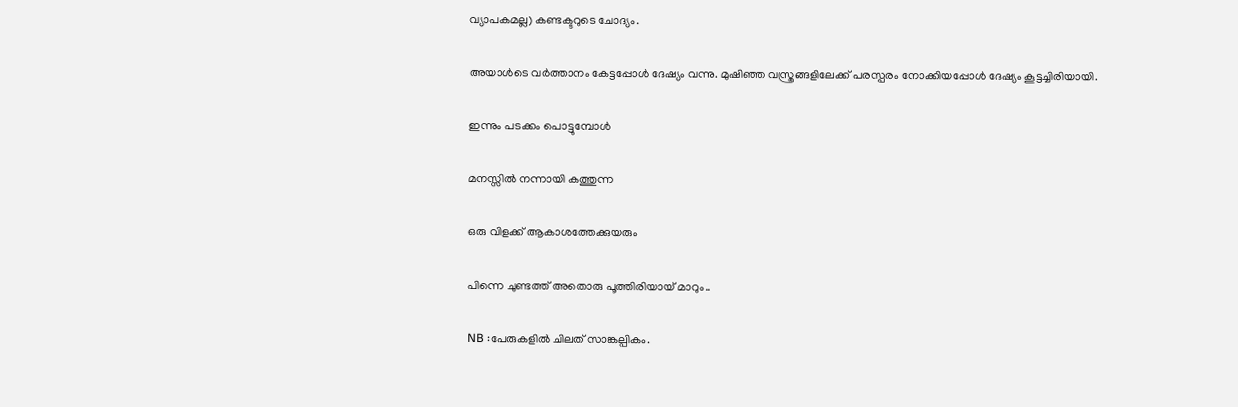വ്യാപകമല്ല) കണ്ടക്ടറുടെ ചോദ്യം.

അയാൾടെ വർത്താനം കേട്ടപ്പോൾ ദേഷ്യം വന്നു. മുഷിഞ്ഞ വസ്ത്രങ്ങളിലേക്ക് പരസ്പരം നോക്കിയപ്പോൾ ദേഷ്യം കൂട്ടച്ചിരിയായി.

ഇന്നും പടക്കം പൊട്ടുമ്പോൾ

മനസ്സിൽ നന്നായി കത്തുന്ന

ഒരു വിളക്ക് ആകാശത്തേക്കുയരും

പിന്നെ ചുണ്ടത്ത് അതൊരു പൂത്തിരിയായ് മാറും..

NB :പേരുകളിൽ ചിലത് സാങ്കല്പികം.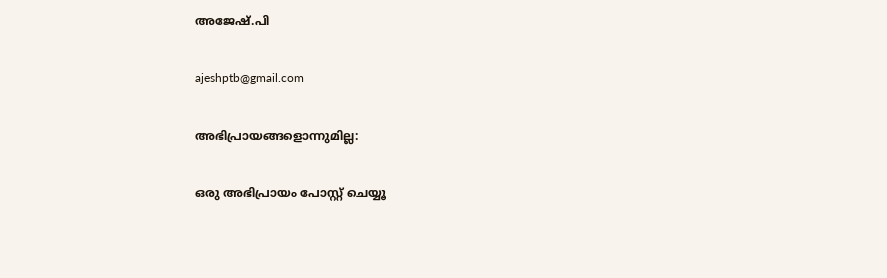അജേഷ്.പി

ajeshptb@gmail.com

അഭിപ്രായങ്ങളൊന്നുമില്ല:

ഒരു അഭിപ്രായം പോസ്റ്റ് ചെയ്യൂ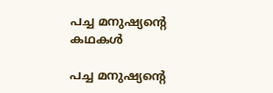പച്ച മനുഷ്യന്റെ കഥകൾ

പച്ച മനുഷ്യന്റെ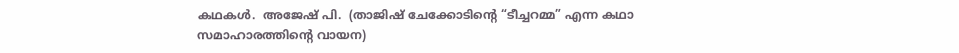കഥകൾ.  അജേഷ് പി.  (താജിഷ് ചേക്കോടിന്റെ “ടീച്ചറമ്മ” എന്ന കഥാ സമാഹാരത്തിന്റെ വായന)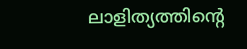ലാളിത്യത്തിന്റെ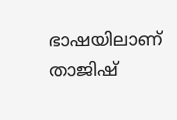ഭാഷയിലാണ് താജിഷ്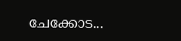ചേക്കോട...